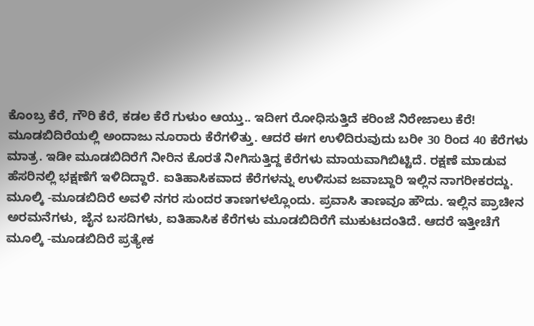ಕೊಂಬ್ರ ಕೆರೆ, ಗೌರಿ ಕೆರೆ, ಕಡಲ ಕೆರೆ ಗುಳುಂ ಆಯ್ತು.. ಇದೀಗ ರೋಧಿಸುತ್ತಿದೆ ಕರಿಂಜೆ ನಿರೇಜಾಲು ಕೆರೆ!
ಮೂಡಬಿದಿರೆಯಲ್ಲಿ ಅಂದಾಜು ನೂರಾರು ಕೆರೆಗಳಿತ್ತು. ಆದರೆ ಈಗ ಉಳಿದಿರುವುದು ಬರೀ 30 ರಿಂದ 40 ಕೆರೆಗಳು ಮಾತ್ರ. ಇಡೀ ಮೂಡಬಿದಿರೆಗೆ ನೀರಿನ ಕೊರತೆ ನೀಗಿಸುತ್ತಿದ್ದ ಕೆರೆಗಳು ಮಾಯವಾಗಿಬಿಟ್ಟಿದೆ. ರಕ್ಷಣೆ ಮಾಡುವ ಹೆಸರಿನಲ್ಲಿ ಭಕ್ಷಣೆಗೆ ಇಳಿದಿದ್ದಾರೆ. ಐತಿಹಾಸಿಕವಾದ ಕೆರೆಗಳನ್ನು ಉಳಿಸುವ ಜವಾಬ್ದಾರಿ ಇಲ್ಲಿನ ನಾಗರೀಕರದ್ದು.
ಮೂಲ್ಕಿ -ಮೂಡಬಿದಿರೆ ಅವಳಿ ನಗರ ಸುಂದರ ತಾಣಗಳಲ್ಲೊಂದು. ಪ್ರವಾಸಿ ತಾಣವೂ ಹೌದು. ಇಲ್ಲಿನ ಪ್ರಾಚೀನ ಅರಮನೆಗಳು, ಜೈನ ಬಸದಿಗಳು, ಐತಿಹಾಸಿಕ ಕೆರೆಗಳು ಮೂಡಬಿದಿರೆಗೆ ಮುಕುಟದಂತಿದೆ. ಆದರೆ ಇತ್ತೀಚೆಗೆ ಮೂಲ್ಕಿ -ಮೂಡಬಿದಿರೆ ಪ್ರತ್ಯೇಕ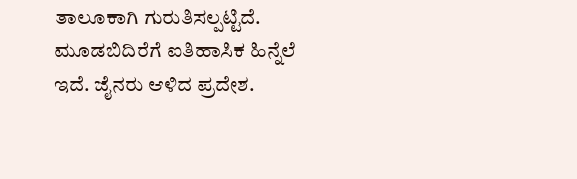ತಾಲೂಕಾಗಿ ಗುರುತಿಸಲ್ಪಟ್ಟಿದೆ. ಮೂಡಬಿದಿರೆಗೆ ಐತಿಹಾಸಿಕ ಹಿನ್ನೆಲೆ ಇದೆ. ಜೈನರು ಆಳಿದ ಪ್ರದೇಶ.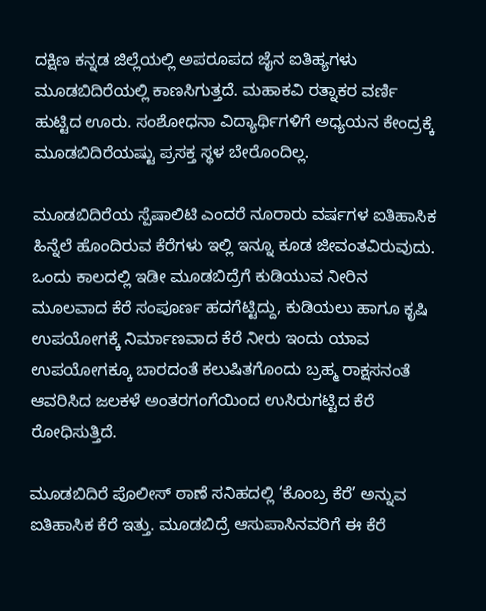ದಕ್ಷಿಣ ಕನ್ನಡ ಜಿಲ್ಲೆಯಲ್ಲಿ ಅಪರೂಪದ ಜೈನ ಐತಿಹ್ಯಗಳು ಮೂಡಬಿದಿರೆಯಲ್ಲಿ ಕಾಣಸಿಗುತ್ತದೆ. ಮಹಾಕವಿ ರತ್ನಾಕರ ವರ್ಣಿ ಹುಟ್ಟಿದ ಊರು. ಸಂಶೋಧನಾ ವಿದ್ಯಾರ್ಥಿಗಳಿಗೆ ಅಧ್ಯಯನ ಕೇಂದ್ರಕ್ಕೆ ಮೂಡಬಿದಿರೆಯಷ್ಟು ಪ್ರಸಕ್ತ ಸ್ಥಳ ಬೇರೊಂದಿಲ್ಲ.

ಮೂಡಬಿದಿರೆಯ ಸ್ಪೆಷಾಲಿಟಿ ಎಂದರೆ ನೂರಾರು ವರ್ಷಗಳ ಐತಿಹಾಸಿಕ ಹಿನ್ನೆಲೆ ಹೊಂದಿರುವ ಕೆರೆಗಳು ಇಲ್ಲಿ ಇನ್ನೂ ಕೂಡ ಜೀವಂತವಿರುವುದು. ಒಂದು ಕಾಲದಲ್ಲಿ ಇಡೀ ಮೂಡಬಿದ್ರೆಗೆ ಕುಡಿಯುವ ನೀರಿನ ಮೂಲವಾದ ಕೆರೆ ಸಂಪೂರ್ಣ ಹದಗೆಟ್ಟಿದ್ದು, ಕುಡಿಯಲು ಹಾಗೂ ಕೃಷಿ ಉಪಯೋಗಕ್ಕೆ ನಿರ್ಮಾಣವಾದ ಕೆರೆ ನೀರು ಇಂದು ಯಾವ ಉಪಯೋಗಕ್ಕೂ ಬಾರದಂತೆ ಕಲುಷಿತಗೊಂದು ಬ್ರಹ್ಮ ರಾಕ್ಷಸನಂತೆ ಆವರಿಸಿದ ಜಲಕಳೆ ಅಂತರಗಂಗೆಯಿಂದ ಉಸಿರುಗಟ್ಟಿದ ಕೆರೆ ರೋಧಿಸುತ್ತಿದೆ.

ಮೂಡಬಿದಿರೆ ಪೊಲೀಸ್ ಠಾಣೆ ಸನಿಹದಲ್ಲಿ ‘ಕೊಂಬ್ರ ಕೆರೆ’ ಅನ್ನುವ ಐತಿಹಾಸಿಕ ಕೆರೆ ಇತ್ತು. ಮೂಡಬಿದ್ರೆ ಆಸುಪಾಸಿನವರಿಗೆ ಈ ಕೆರೆ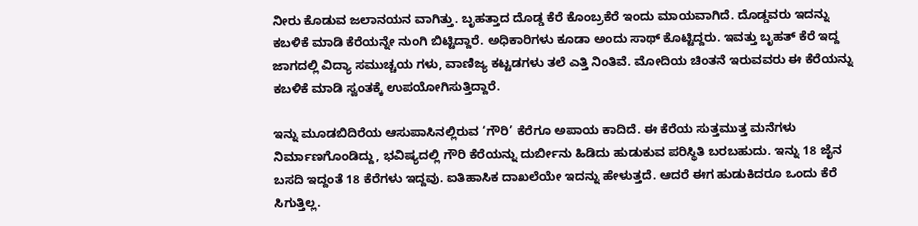ನೀರು ಕೊಡುವ ಜಲಾನಯನ ವಾಗಿತ್ತು. ಬೃಹತ್ತಾದ ದೊಡ್ಡ ಕೆರೆ ಕೊಂಬ್ರಕೆರೆ ಇಂದು ಮಾಯವಾಗಿದೆ. ದೊಡ್ಡವರು ಇದನ್ನು ಕಬಳಿಕೆ ಮಾಡಿ ಕೆರೆಯನ್ನೇ ನುಂಗಿ ಬಿಟ್ಟಿದ್ದಾರೆ. ಅಧಿಕಾರಿಗಳು ಕೂಡಾ ಅಂದು ಸಾಥ್ ಕೊಟ್ಟಿದ್ದರು. ಇವತ್ತು ಬೃಹತ್ ಕೆರೆ ಇದ್ದ ಜಾಗದಲ್ಲಿ ವಿದ್ಯಾ ಸಮುಚ್ಚಯ ಗಳು, ವಾಣಿಜ್ಯ ಕಟ್ಟಡಗಳು ತಲೆ ಎತ್ತಿ ನಿಂತಿವೆ. ಮೋದಿಯ ಚಿಂತನೆ ಇರುವವರು ಈ ಕೆರೆಯನ್ನು ಕಬಳಿಕೆ ಮಾಡಿ ಸ್ವಂತಕ್ಕೆ ಉಪಯೋಗಿಸುತ್ತಿದ್ದಾರೆ.

ಇನ್ನು ಮೂಡಬಿದಿರೆಯ ಆಸುಪಾಸಿನಲ್ಲಿರುವ ‘ಗೌರಿ’ ಕೆರೆಗೂ ಅಪಾಯ ಕಾದಿದೆ. ಈ ಕೆರೆಯ ಸುತ್ತಮುತ್ತ ಮನೆಗಳು ನಿರ್ಮಾಣಗೊಂಡಿದ್ದು, ಭವಿಷ್ಯದಲ್ಲಿ ಗೌರಿ ಕೆರೆಯನ್ನು ದುರ್ಬೀನು ಹಿಡಿದು ಹುಡುಕುವ ಪರಿಸ್ಥಿತಿ ಬರಬಹುದು. ಇನ್ನು 18 ಜೈನ ಬಸದಿ ಇದ್ದಂತೆ 18 ಕೆರೆಗಳು ಇದ್ದವು. ಐತಿಹಾಸಿಕ ದಾಖಲೆಯೇ ಇದನ್ನು ಹೇಳುತ್ತದೆ. ಆದರೆ ಈಗ ಹುಡುಕಿದರೂ ಒಂದು ಕೆರೆ ಸಿಗುತ್ತಿಲ್ಲ.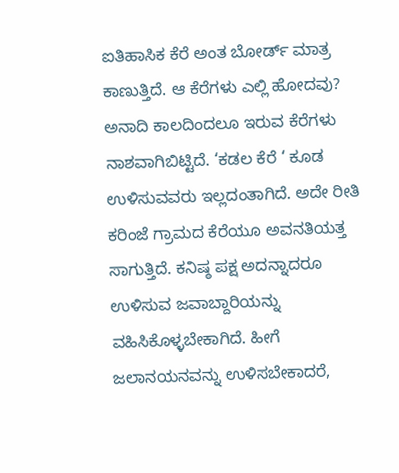ಐತಿಹಾಸಿಕ ಕೆರೆ ಅಂತ ಬೋರ್ಡ್ ಮಾತ್ರ ಕಾಣುತ್ತಿದೆ. ಆ ಕೆರೆಗಳು ಎಲ್ಲಿ ಹೋದವು? ಅನಾದಿ ಕಾಲದಿಂದಲೂ ಇರುವ ಕೆರೆಗಳು ನಾಶವಾಗಿಬಿಟ್ಟಿದೆ. ‘ಕಡಲ ಕೆರೆ ‘ ಕೂಡ ಉಳಿಸುವವರು ಇಲ್ಲದಂತಾಗಿದೆ. ಅದೇ ರೀತಿ ಕರಿಂಜೆ ಗ್ರಾಮದ ಕೆರೆಯೂ ಅವನತಿಯತ್ತ ಸಾಗುತ್ತಿದೆ. ಕನಿಷ್ಠ ಪಕ್ಷ ಅದನ್ನಾದರೂ ಉಳಿಸುವ ಜವಾಬ್ದಾರಿಯನ್ನು ವಹಿಸಿಕೊಳ್ಳಬೇಕಾಗಿದೆ. ಹೀಗೆ ಜಲಾನಯನವನ್ನು ಉಳಿಸಬೇಕಾದರೆ,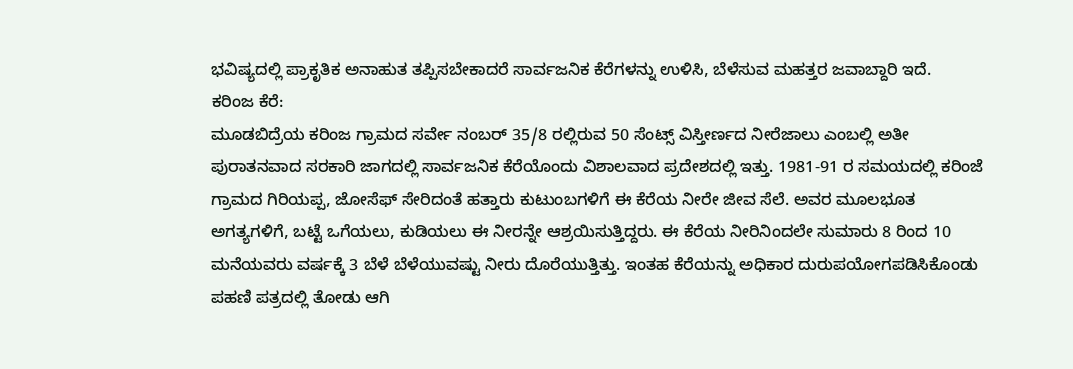ಭವಿಷ್ಯದಲ್ಲಿ ಪ್ರಾಕೃತಿಕ ಅನಾಹುತ ತಪ್ಪಿಸಬೇಕಾದರೆ ಸಾರ್ವಜನಿಕ ಕೆರೆಗಳನ್ನು ಉಳಿಸಿ, ಬೆಳೆಸುವ ಮಹತ್ತರ ಜವಾಬ್ದಾರಿ ಇದೆ.
ಕರಿಂಜ ಕೆರೆ:
ಮೂಡಬಿದ್ರೆಯ ಕರಿಂಜ ಗ್ರಾಮದ ಸರ್ವೇ ನಂಬರ್ 35/8 ರಲ್ಲಿರುವ 50 ಸೆಂಟ್ಸ್ ವಿಸ್ತೀರ್ಣದ ನೀರೆಜಾಲು ಎಂಬಲ್ಲಿ ಅತೀ ಪುರಾತನವಾದ ಸರಕಾರಿ ಜಾಗದಲ್ಲಿ ಸಾರ್ವಜನಿಕ ಕೆರೆಯೊಂದು ವಿಶಾಲವಾದ ಪ್ರದೇಶದಲ್ಲಿ ಇತ್ತು. 1981-91 ರ ಸಮಯದಲ್ಲಿ ಕರಿಂಜೆ ಗ್ರಾಮದ ಗಿರಿಯಪ್ಪ, ಜೋಸೆಫ್ ಸೇರಿದಂತೆ ಹತ್ತಾರು ಕುಟುಂಬಗಳಿಗೆ ಈ ಕೆರೆಯ ನೀರೇ ಜೀವ ಸೆಲೆ. ಅವರ ಮೂಲಭೂತ ಅಗತ್ಯಗಳಿಗೆ, ಬಟ್ಟೆ ಒಗೆಯಲು, ಕುಡಿಯಲು ಈ ನೀರನ್ನೇ ಆಶ್ರಯಿಸುತ್ತಿದ್ದರು. ಈ ಕೆರೆಯ ನೀರಿನಿಂದಲೇ ಸುಮಾರು 8 ರಿಂದ 10 ಮನೆಯವರು ವರ್ಷಕ್ಕೆ 3 ಬೆಳೆ ಬೆಳೆಯುವಷ್ಟು ನೀರು ದೊರೆಯುತ್ತಿತ್ತು. ಇಂತಹ ಕೆರೆಯನ್ನು ಅಧಿಕಾರ ದುರುಪಯೋಗಪಡಿಸಿಕೊಂಡು ಪಹಣಿ ಪತ್ರದಲ್ಲಿ ತೋಡು ಆಗಿ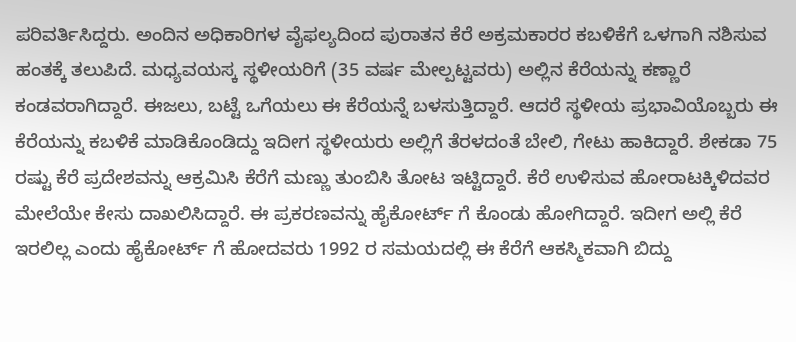ಪರಿವರ್ತಿಸಿದ್ದರು. ಅಂದಿನ ಅಧಿಕಾರಿಗಳ ವೈಫಲ್ಯದಿಂದ ಪುರಾತನ ಕೆರೆ ಅಕ್ರಮಕಾರರ ಕಬಳಿಕೆಗೆ ಒಳಗಾಗಿ ನಶಿಸುವ ಹಂತಕ್ಕೆ ತಲುಪಿದೆ. ಮಧ್ಯವಯಸ್ಕ ಸ್ಥಳೀಯರಿಗೆ (35 ವರ್ಷ ಮೇಲ್ಪಟ್ಟವರು) ಅಲ್ಲಿನ ಕೆರೆಯನ್ನು ಕಣ್ಣಾರೆ ಕಂಡವರಾಗಿದ್ದಾರೆ. ಈಜಲು, ಬಟ್ಟೆ ಒಗೆಯಲು ಈ ಕೆರೆಯನ್ನೆ ಬಳಸುತ್ತಿದ್ದಾರೆ. ಆದರೆ ಸ್ಥಳೀಯ ಪ್ರಭಾವಿಯೊಬ್ಬರು ಈ ಕೆರೆಯನ್ನು ಕಬಳಿಕೆ ಮಾಡಿಕೊಂಡಿದ್ದು ಇದೀಗ ಸ್ಥಳೀಯರು ಅಲ್ಲಿಗೆ ತೆರಳದಂತೆ ಬೇಲಿ, ಗೇಟು ಹಾಕಿದ್ದಾರೆ. ಶೇಕಡಾ 75 ರಷ್ಟು ಕೆರೆ ಪ್ರದೇಶವನ್ನು ಆಕ್ರಮಿಸಿ ಕೆರೆಗೆ ಮಣ್ಣು ತುಂಬಿಸಿ ತೋಟ ಇಟ್ಟಿದ್ದಾರೆ. ಕೆರೆ ಉಳಿಸುವ ಹೋರಾಟಕ್ಕಿಳಿದವರ ಮೇಲೆಯೇ ಕೇಸು ದಾಖಲಿಸಿದ್ದಾರೆ. ಈ ಪ್ರಕರಣವನ್ನು ಹೈಕೋರ್ಟ್ ಗೆ ಕೊಂಡು ಹೋಗಿದ್ದಾರೆ. ಇದೀಗ ಅಲ್ಲಿ ಕೆರೆ ಇರಲಿಲ್ಲ ಎಂದು ಹೈಕೋರ್ಟ್ ಗೆ ಹೋದವರು 1992 ರ ಸಮಯದಲ್ಲಿ ಈ ಕೆರೆಗೆ ಆಕಸ್ಮಿಕವಾಗಿ ಬಿದ್ದು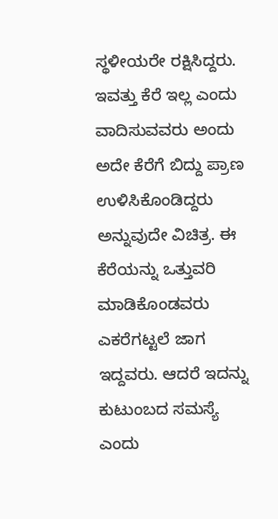ಸ್ಥಳೀಯರೇ ರಕ್ಷಿಸಿದ್ದರು. ಇವತ್ತು ಕೆರೆ ಇಲ್ಲ ಎಂದು ವಾದಿಸುವವರು ಅಂದು ಅದೇ ಕೆರೆಗೆ ಬಿದ್ದು ಪ್ರಾಣ ಉಳಿಸಿಕೊಂಡಿದ್ದರು ಅನ್ನುವುದೇ ವಿಚಿತ್ರ. ಈ ಕೆರೆಯನ್ನು ಒತ್ತುವರಿ ಮಾಡಿಕೊಂಡವರು ಎಕರೆಗಟ್ಟಲೆ ಜಾಗ ಇದ್ದವರು. ಆದರೆ ಇದನ್ನು ಕುಟುಂಬದ ಸಮಸ್ಯೆ ಎಂದು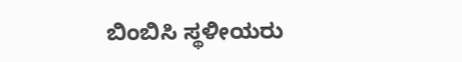ಬಿಂಬಿಸಿ ಸ್ಥಳೀಯರು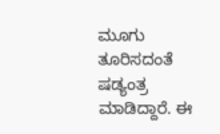ಮೂಗು ತೂರಿಸದಂತೆ ಷಡ್ಯಂತ್ರ ಮಾಡಿದ್ದಾರೆ. ಈ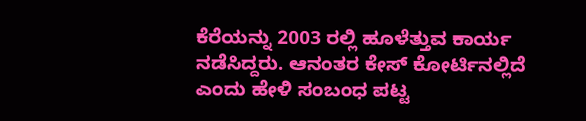ಕೆರೆಯನ್ನು 2003 ರಲ್ಲಿ ಹೂಳೆತ್ತುವ ಕಾರ್ಯ ನಡೆಸಿದ್ದರು. ಆನಂತರ ಕೇಸ್ ಕೋರ್ಟಿನಲ್ಲಿದೆ ಎಂದು ಹೇಳಿ ಸಂಬಂಧ ಪಟ್ಟ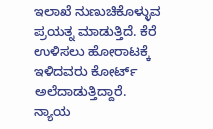ಇಲಾಖೆ ನುಣುಚಿಕೊಳ್ಳುವ ಪ್ರಯತ್ನ ಮಾಡುತ್ತಿದೆ. ಕೆರೆ ಉಳಿಸಲು ಹೋರಾಟಕ್ಕೆ ಇಳಿದವರು ಕೋರ್ಟ್ ಅಲೆದಾಡುತ್ತಿದ್ದಾರೆ. ನ್ಯಾಯ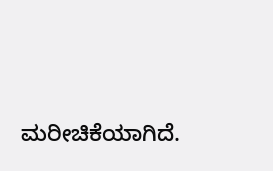ಮರೀಚಿಕೆಯಾಗಿದೆ.